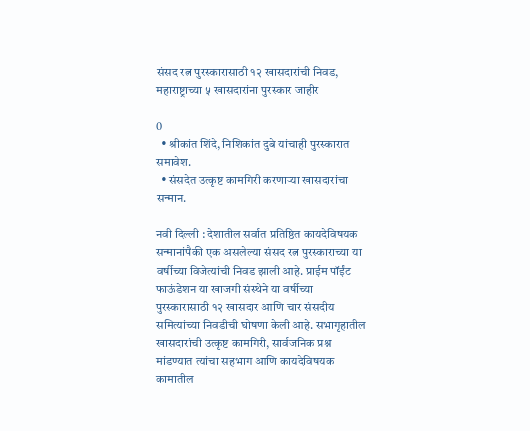संसद रत्न पुरस्कारासाठी १२ खासदारांची निवड, महाराष्ट्राच्या ५ खासदारांना पुरस्कार जाहीर

0
  • श्रीकांत शिंदे, निशिकांत दुबे यांचाही पुरस्कारात समावेश.
  • संसदेत उत्कृष्ट कामगिरी करणाऱ्या खासदारांचा सन्मान.

नवी दिल्ली : देशातील सर्वात प्रतिष्ठित कायदेविषयक सन्मानांपैकी एक असलेल्या संसद रत्न पुरस्काराच्या या वर्षीच्या विजेत्यांची निवड झाली आहे. प्राईम पॉईंट फाऊंडेशन या खाजगी संस्थेने या वर्षीच्या पुरस्कारासाठी १२ खासदार आणि चार संसदीय समित्यांच्या निवडीची घोषणा केली आहे. सभागृहातील खासदारांची उत्कृष्ट कामगिरी, सार्वजनिक प्रश्न मांडण्यात त्यांचा सहभाग आणि कायदेविषयक कामातील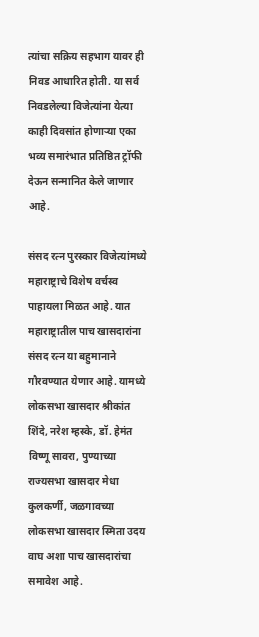त्यांचा सक्रिय सहभाग यावर ही निवड आधारित होती. या सर्व निवडलेल्या विजेत्यांना येत्या काही दिवसांत होणाऱ्या एका भव्य समारंभात प्रतिष्ठित ट्रॉफी देऊन सन्मानित केले जाणार आहे.

संसद रत्न पुरस्कार विजेत्यांमध्ये महाराष्ट्राचे विशेष वर्चस्व पाहायला मिळत आहे. यात महाराष्ट्रातील पाच खासदारांना संसद रत्न या बहुमानाने गौरवण्यात येणार आहे. यामध्ये लोकसभा खासदार श्रीकांत शिंदे, नरेश म्हस्के, डॉ. हेमंत विष्णू सावरा, पुण्याच्या राज्यसभा खासदार मेधा कुलकर्णी, जळगावच्या लोकसभा खासदार स्मिता उदय वाघ अशा पाच खासदारांचा समावेश आहे.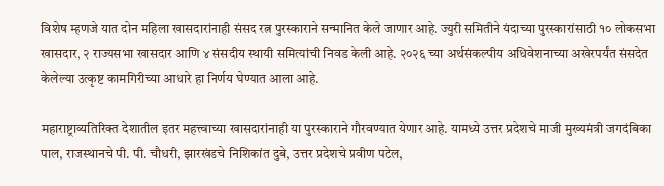विशेष म्हणजे यात दोन महिला खासदारांनाही संसद रत्न पुरस्काराने सन्मानित केले जाणार आहे. ज्युरी समितीने यंदाच्या पुरस्कारांसाठी १० लोकसभा खासदार, २ राज्यसभा खासदार आणि ४ संसदीय स्थायी समित्यांची निवड केली आहे. २०२६ च्या अर्थसंकल्पीय अधिवेशनाच्या अखेरपर्यंत संसदेत केलेल्या उत्कृष्ट कामगिरीच्या आधारे हा निर्णय घेण्यात आला आहे.

महाराष्ट्राव्यतिरिक्त देशातील इतर महत्त्वाच्या खासदारांनाही या पुरस्काराने गौरवण्यात येणार आहे. यामध्ये उत्तर प्रदेशचे माजी मुख्यमंत्री जगदंबिका पाल, राजस्थानचे पी. पी. चौधरी, झारखंडचे निशिकांत दुबे, उत्तर प्रदेशचे प्रवीण पटेल,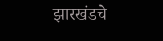झारखंडचे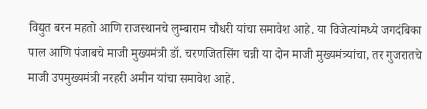विद्युत बरन महतो आणि राजस्थानचे लुम्बाराम चौधरी यांचा समावेश आहे. या विजेत्यांमध्ये जगदंबिका पाल आणि पंजाबचे माजी मुख्यमंत्री डॉ. चरणजितसिंग चन्नी या दोन माजी मुख्यमंत्र्यांचा, तर गुजरातचे माजी उपमुख्यमंत्री नरहरी अमीन यांचा समावेश आहे.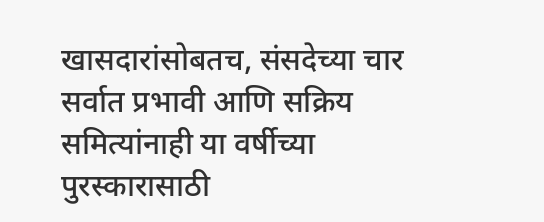खासदारांसोबतच, संसदेच्या चार सर्वात प्रभावी आणि सक्रिय समित्यांनाही या वर्षीच्या पुरस्कारासाठी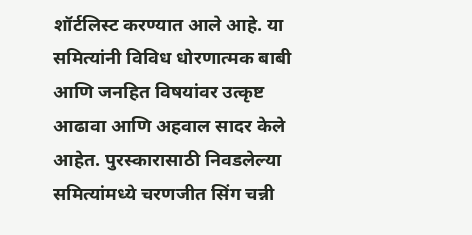शॉर्टलिस्ट करण्यात आले आहे. या समित्यांनी विविध धोरणात्मक बाबी आणि जनहित विषयांवर उत्कृष्ट आढावा आणि अहवाल सादर केले आहेत. पुरस्कारासाठी निवडलेल्या समित्यांमध्ये चरणजीत सिंग चन्नी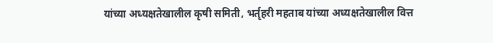यांच्या अध्यक्षतेखालील कृषी समिती, भर्तृहरी महताब यांच्या अध्यक्षतेखालील वित्त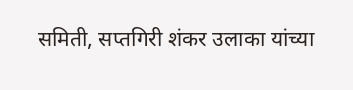समिती, सप्तगिरी शंकर उलाका यांच्या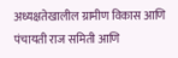अध्यक्षतेखालील ग्रामीण विकास आणि पंचायती राज समिती आणि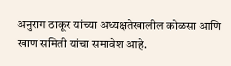अनुराग ठाकूर यांच्या अध्यक्षतेखालील कोळसा आणि खाण समिती यांचा समावेश आहे.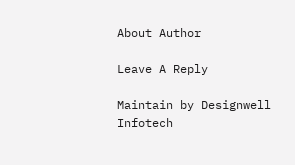About Author

Leave A Reply

Maintain by Designwell Infotech